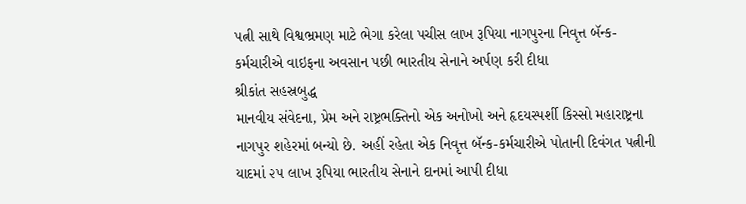પત્ની સાથે વિશ્વભ્રમણ માટે ભેગા કરેલા પચીસ લાખ રૂપિયા નાગપુરના નિવૃત્ત બૅન્ક-કર્મચારીએ વાઇફના અવસાન પછી ભારતીય સેનાને અર્પણ કરી દીધા
શ્રીકાંત સહસ્રબુદ્ધ
માનવીય સંવેદના, પ્રેમ અને રાષ્ટ્રભક્તિનો એક અનોખો અને હૃદયસ્પર્શી કિસ્સો મહારાષ્ટ્રના નાગપુર શહેરમાં બન્યો છે. અહીં રહેતા એક નિવૃત્ત બૅન્ક-કર્મચારીએ પોતાની દિવંગત પત્નીની યાદમાં ૨૫ લાખ રૂપિયા ભારતીય સેનાને દાનમાં આપી દીધા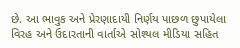છે. આ ભાવુક અને પ્રેરણાદાયી નિર્ણય પાછળ છુપાયેલા વિરહ અને ઉદારતાની વાર્તાએ સોશ્યલ મીડિયા સહિત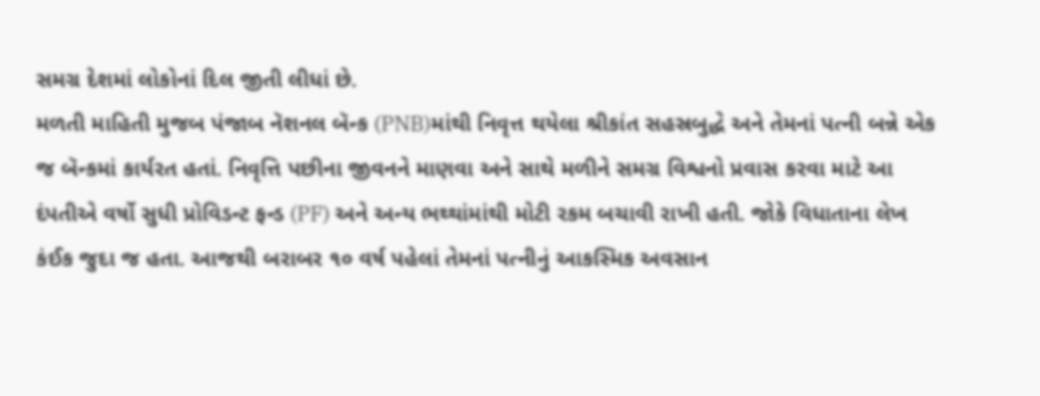સમગ્ર દેશમાં લોકોનાં દિલ જીતી લીધાં છે.
મળતી માહિતી મુજબ પંજાબ નૅશનલ બૅન્ક (PNB)માંથી નિવૃત્ત થયેલા શ્રીકાંત સહસ્રબુદ્ધે અને તેમનાં પત્ની બન્ને એક જ બૅન્કમાં કાર્યરત હતાં. નિવૃત્તિ પછીના જીવનને માણવા અને સાથે મળીને સમગ્ર વિશ્વનો પ્રવાસ કરવા માટે આ દંપતીએ વર્ષો સુધી પ્રોવિડન્ટ ફન્ડ (PF) અને અન્ય ભથ્થાંમાંથી મોટી રકમ બચાવી રાખી હતી. જોકે વિધાતાના લેખ કંઈક જુદા જ હતા. આજથી બરાબર ૧૦ વર્ષ પહેલાં તેમનાં પત્નીનું આકસ્મિક અવસાન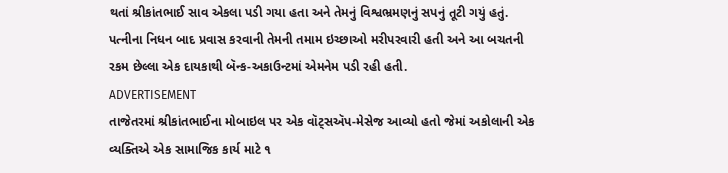થતાં શ્રીકાંતભાઈ સાવ એકલા પડી ગયા હતા અને તેમનું વિશ્વભ્રમણનું સપનું તૂટી ગયું હતું. પત્નીના નિધન બાદ પ્રવાસ કરવાની તેમની તમામ ઇચ્છાઓ મરીપરવારી હતી અને આ બચતની રકમ છેલ્લા એક દાયકાથી બૅન્ક-અકાઉન્ટમાં એમનેમ પડી રહી હતી.
ADVERTISEMENT
તાજેતરમાં શ્રીકાંતભાઈના મોબાઇલ પર એક વૉટ્સઍપ-મેસેજ આવ્યો હતો જેમાં અકોલાની એક વ્યક્તિએ એક સામાજિક કાર્ય માટે ૧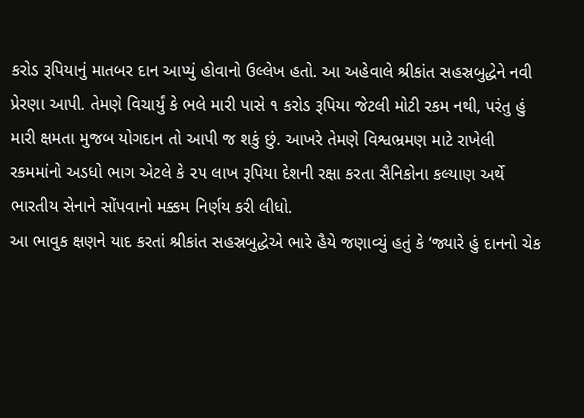કરોડ રૂપિયાનું માતબર દાન આપ્યું હોવાનો ઉલ્લેખ હતો. આ અહેવાલે શ્રીકાંત સહસ્રબુદ્ધેને નવી પ્રેરણા આપી. તેમણે વિચાર્યું કે ભલે મારી પાસે ૧ કરોડ રૂપિયા જેટલી મોટી રકમ નથી, પરંતુ હું મારી ક્ષમતા મુજબ યોગદાન તો આપી જ શકું છું. આખરે તેમણે વિશ્વભ્રમણ માટે રાખેલી રકમમાંનો અડધો ભાગ એટલે કે ૨૫ લાખ રૂપિયા દેશની રક્ષા કરતા સૈનિકોના કલ્યાણ અર્થે ભારતીય સેનાને સોંપવાનો મક્કમ નિર્ણય કરી લીધો.
આ ભાવુક ક્ષણને યાદ કરતાં શ્રીકાંત સહસ્રબુદ્ધેએ ભારે હૈયે જણાવ્યું હતું કે ‘જ્યારે હું દાનનો ચેક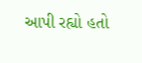આપી રહ્યો હતો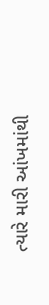ત્યારે મારી આંખમાંથી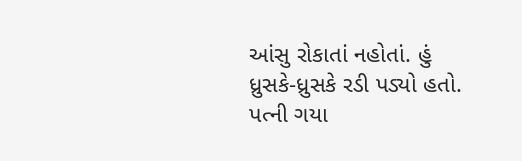આંસુ રોકાતાં નહોતાં. હું ધ્રુસકે-ધ્રુસકે રડી પડ્યો હતો. પત્ની ગયા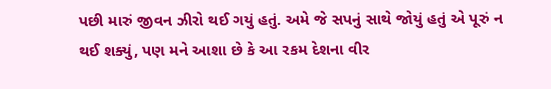પછી મારું જીવન ઝીરો થઈ ગયું હતું. અમે જે સપનું સાથે જોયું હતું એ પૂરું ન થઈ શક્યું, પણ મને આશા છે કે આ રકમ દેશના વીર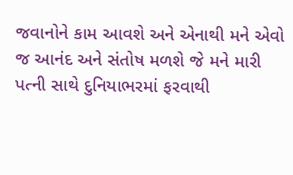જવાનોને કામ આવશે અને એનાથી મને એવો જ આનંદ અને સંતોષ મળશે જે મને મારી પત્ની સાથે દુનિયાભરમાં ફરવાથી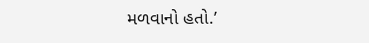મળવાનો હતો.’